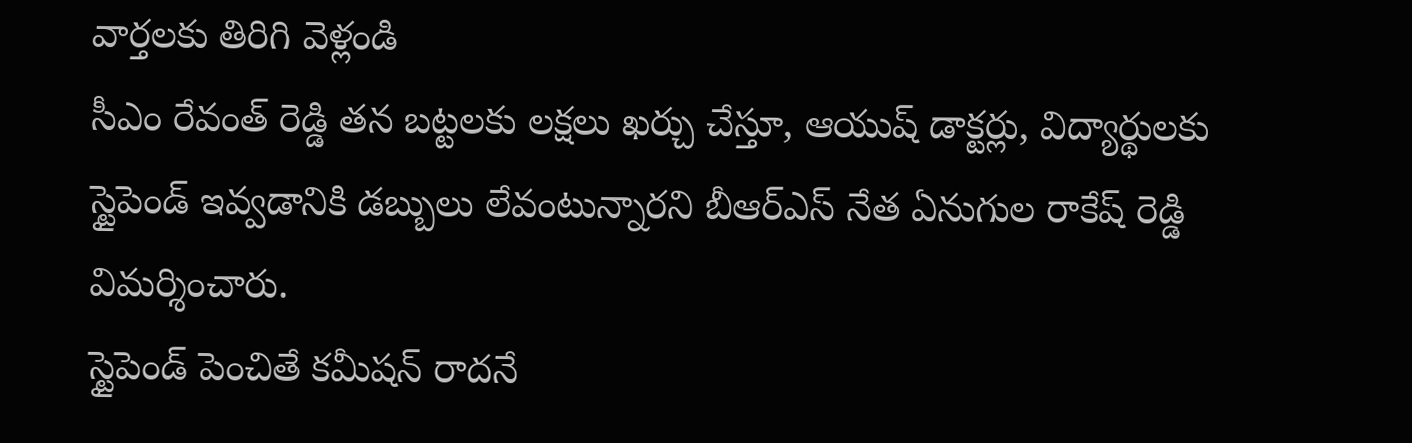వార్తలకు తిరిగి వెళ్లండి
సీఎం రేవంత్ రెడ్డి తన బట్టలకు లక్షలు ఖర్చు చేస్తూ, ఆయుష్ డాక్టర్లు, విద్యార్థులకు స్టైపెండ్ ఇవ్వడానికి డబ్బులు లేవంటున్నారని బీఆర్ఎస్ నేత ఏనుగుల రాకేష్ రెడ్డి విమర్శించారు.
స్టైపెండ్ పెంచితే కమీషన్ రాదనే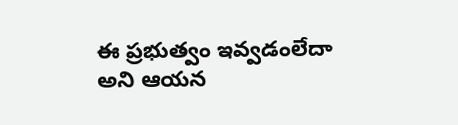ఈ ప్రభుత్వం ఇవ్వడంలేదా అని ఆయన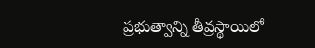ప్రభుత్వాన్ని తీవ్రస్థాయిలో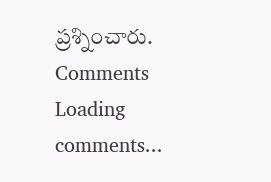ప్రశ్నించారు.
Comments
Loading comments...